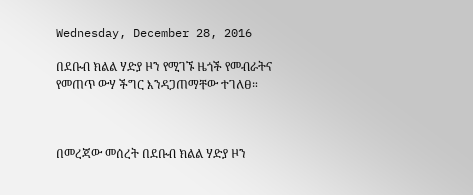Wednesday, December 28, 2016

በደቡብ ክልል ሃድያ ዞን የሚገኙ ዜጎች የመብራትና የመጠጥ ውሃ ችግር እንዳጋጠማቸው ተገለፀ።



በመረጃው መሰረት በደቡብ ክልል ሃድያ ዞን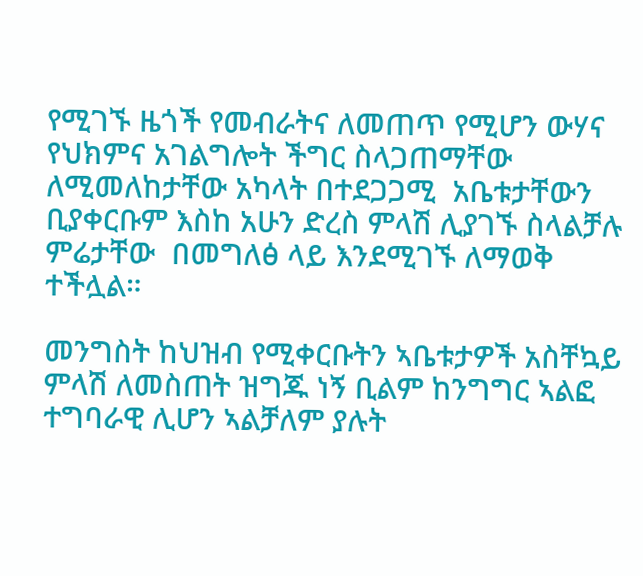የሚገኙ ዜጎች የመብራትና ለመጠጥ የሚሆን ውሃና  የህክምና አገልግሎት ችግር ስላጋጠማቸው ለሚመለከታቸው አካላት በተደጋጋሚ  አቤቱታቸውን ቢያቀርቡም እስከ አሁን ድረስ ምላሽ ሊያገኙ ስላልቻሉ   ምሬታቸው  በመግለፅ ላይ እንደሚገኙ ለማወቅ ተችሏል።

መንግስት ከህዝብ የሚቀርቡትን ኣቤቱታዎች አስቸኳይ ምላሽ ለመስጠት ዝግጁ ነኝ ቢልም ከንግግር ኣልፎ ተግባራዊ ሊሆን ኣልቻለም ያሉት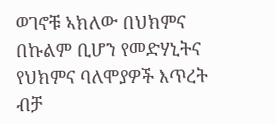ወገኖቹ ኣክለው በህክምና በኩልም ቢሆን የመድሃኒትና የህክምና ባለሞያዎች እጥረት ብቻ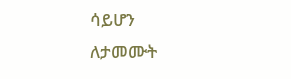ሳይሆን  ለታመሙት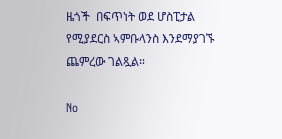ዜጎች  በፍጥነት ወደ ሆስፒታል የሚያደርስ ኣምቡላንስ እንደማያገኙ  ጨምረው ገልጿል።

No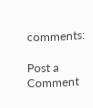comments:

Post a Comment